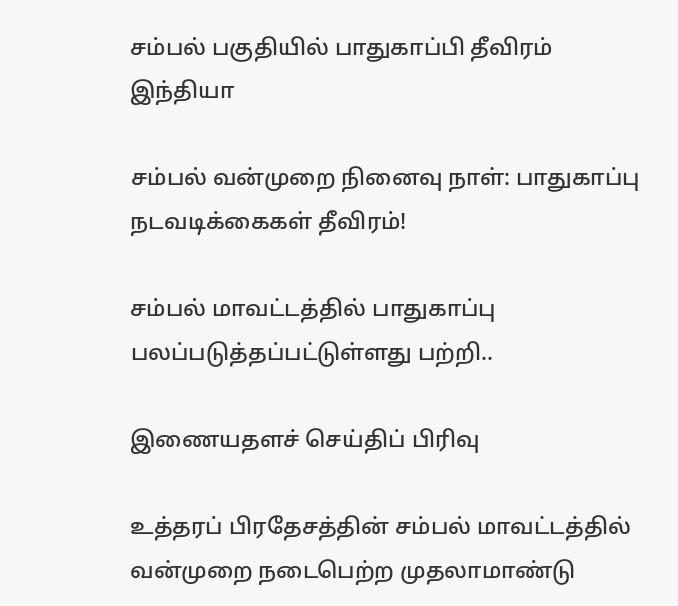சம்பல் பகுதியில் பாதுகாப்பி தீவிரம்
இந்தியா

சம்பல் வன்முறை நினைவு நாள்: பாதுகாப்பு நடவடிக்கைகள் தீவிரம்!

சம்பல் மாவட்டத்தில் பாதுகாப்பு பலப்படுத்தப்பட்டுள்ளது பற்றி..

இணையதளச் செய்திப் பிரிவு

உத்தரப் பிரதேசத்தின் சம்பல் மாவட்டத்தில் வன்முறை நடைபெற்ற முதலாமாண்டு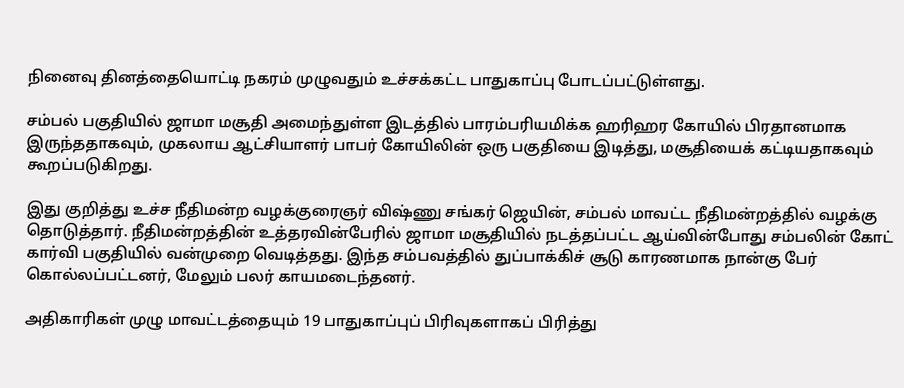நினைவு தினத்தையொட்டி நகரம் முழுவதும் உச்சக்கட்ட பாதுகாப்பு போடப்பட்டுள்ளது.

சம்பல் பகுதியில் ஜாமா மசூதி அமைந்துள்ள இடத்தில் பாரம்பரியமிக்க ஹரிஹர கோயில் பிரதானமாக இருந்ததாகவும், முகலாய ஆட்சியாளர் பாபர் கோயிலின் ஒரு பகுதியை இடித்து, மசூதியைக் கட்டியதாகவும் கூறப்படுகிறது.

இது குறித்து உச்ச நீதிமன்ற வழக்குரைஞர் விஷ்ணு சங்கர் ஜெயின், சம்பல் மாவட்ட நீதிமன்றத்தில் வழக்கு தொடுத்தார். நீதிமன்றத்தின் உத்தரவின்பேரில் ஜாமா மசூதியில் நடத்தப்பட்ட ஆய்வின்போது சம்பலின் கோட் கார்வி பகுதியில் வன்முறை வெடித்தது. இந்த சம்பவத்தில் துப்பாக்கிச் சூடு காரணமாக நான்கு பேர் கொல்லப்பட்டனர், மேலும் பலர் காயமடைந்தனர்.

அதிகாரிகள் முழு மாவட்டத்தையும் 19 பாதுகாப்புப் பிரிவுகளாகப் பிரித்து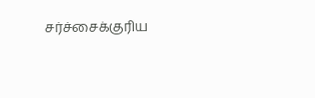சர்ச்சைக்குரிய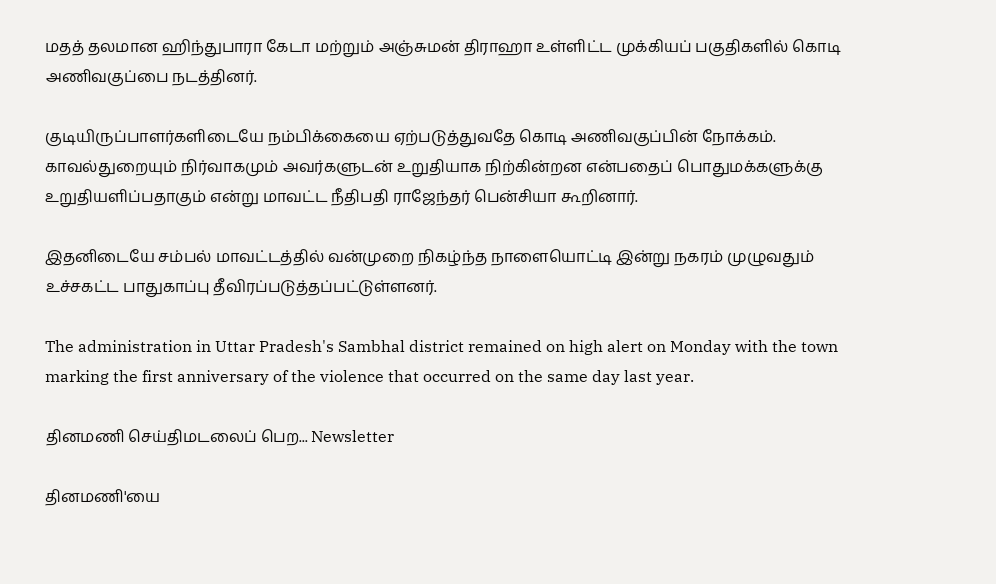மதத் தலமான ஹிந்துபாரா கேடா மற்றும் அஞ்சுமன் திராஹா உள்ளிட்ட முக்கியப் பகுதிகளில் கொடி அணிவகுப்பை நடத்தினர்.

குடியிருப்பாளர்களிடையே நம்பிக்கையை ஏற்படுத்துவதே கொடி அணிவகுப்பின் நோக்கம்.  காவல்துறையும் நிர்வாகமும் அவர்களுடன் உறுதியாக நிற்கின்றன என்பதைப் பொதுமக்களுக்கு உறுதியளிப்பதாகும் என்று மாவட்ட நீதிபதி ராஜேந்தர் பென்சியா கூறினார்.

இதனிடையே சம்பல் மாவட்டத்தில் வன்முறை நிகழ்ந்த நாளையொட்டி இன்று நகரம் முழுவதும் உச்சகட்ட பாதுகாப்பு தீவிரப்படுத்தப்பட்டுள்ளனர்.

The administration in Uttar Pradesh's Sambhal district remained on high alert on Monday with the town marking the first anniversary of the violence that occurred on the same day last year.

தினமணி செய்திமடலைப் பெற... Newsletter

தினமணி'யை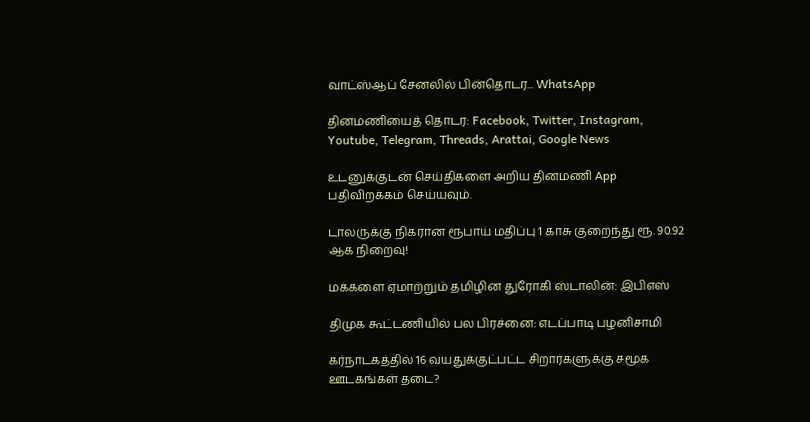வாட்ஸ்ஆப் சேனலில் பின்தொடர... WhatsApp

தினமணியைத் தொடர: Facebook, Twitter, Instagram, Youtube, Telegram, Threads, Arattai, Google News

உடனுக்குடன் செய்திகளை அறிய தினமணி App பதிவிறக்கம் செய்யவும்.

டாலருக்கு நிகரான ரூபாய் மதிப்பு 1 காசு குறைந்து ரூ. 90.92 ஆக நிறைவு!

மக்களை ஏமாற்றும் தமிழின துரோகி ஸ்டாலின்: இபிஎஸ்

திமுக கூட்டணியில் பல பிரச்னை: எடப்பாடி பழனிசாமி

கர்நாடகத்தில் 16 வயதுக்குட்பட்ட சிறார்களுக்கு சமூக ஊடகங்கள் தடை?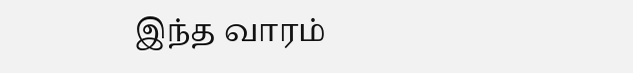இந்த வாரம்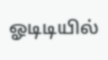ஓடிடியில்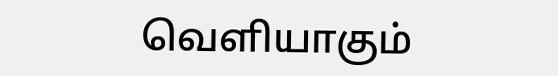வெளியாகும்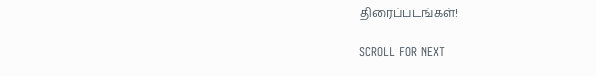திரைப்படங்கள்!

SCROLL FOR NEXT